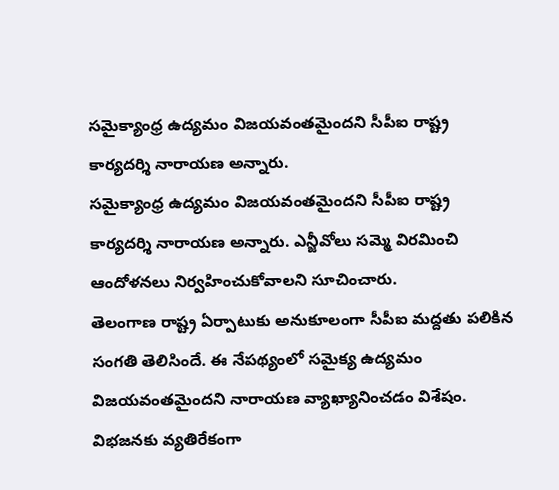సమైక్యాంధ్ర ఉద్యమం విజయవంతమైందని సీపీఐ రాష్ట్ర కార్యదర్శి నారాయణ అన్నారు.
సమైక్యాంధ్ర ఉద్యమం విజయవంతమైందని సీపీఐ రాష్ట్ర కార్యదర్శి నారాయణ అన్నారు. ఎన్జీవోలు సమ్మె విరమించి ఆందోళనలు నిర్వహించుకోవాలని సూచించారు.
తెలంగాణ రాష్ట్ర ఏర్పాటుకు అనుకూలంగా సీపీఐ మద్దతు పలికిన సంగతి తెలిసిందే. ఈ నేపథ్యంలో సమైక్య ఉద్యమం విజయవంతమైందని నారాయణ వ్యాఖ్యానించడం విశేషం. విభజనకు వ్యతిరేకంగా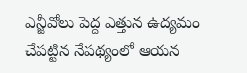ఎన్జీవోలు పెద్ద ఎత్తున ఉద్యమం చేపట్టిన నేపథ్యంలో ఆయన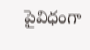పైవిధంగా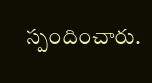స్పందించారు.